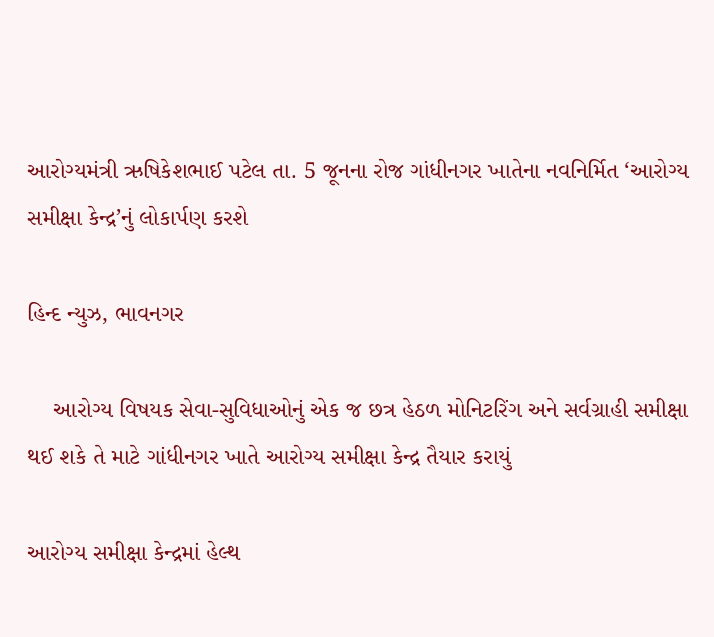આરોગ્યમંત્રી ઋષિકેશભાઈ પટેલ તા. 5 જૂનના રોજ ગાંધીનગર ખાતેના નવનિર્મિત ‘આરોગ્ય સમીક્ષા કેન્દ્ર’નું લોકાર્પણ કરશે

હિન્દ ન્યુઝ, ભાવનગર

    આરોગ્ય વિષયક સેવા-સુવિધાઓનું એક જ છત્ર હેઠળ મોનિટરિંગ અને સર્વગ્રાહી સમીક્ષા થઈ શકે તે માટે ગાંધીનગર ખાતે આરોગ્ય સમીક્ષા કેન્દ્ર તૈયાર કરાયું

આરોગ્ય સમીક્ષા કેન્દ્રમાં હેલ્થ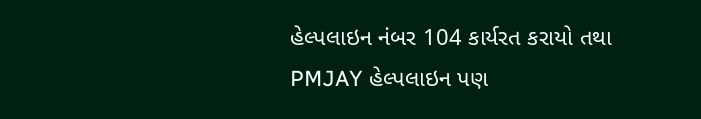હેલ્પલાઇન નંબર 104 કાર્યરત કરાયો તથા PMJAY હેલ્પલાઇન પણ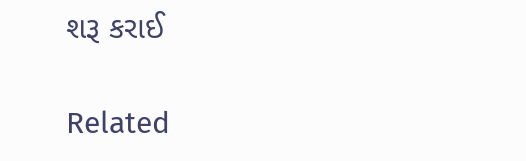શરૂ કરાઈ

Related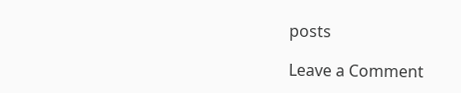posts

Leave a Comment